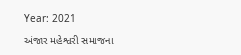Year: 2021

અંજાર મહેશ્વરી સમાજના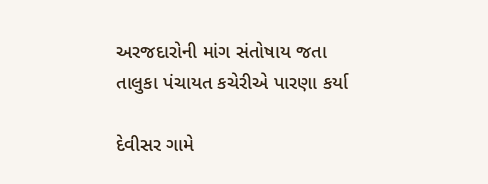અરજદારોની માંગ સંતોષાય જતા તાલુકા પંચાયત કચેરીએ પારણા કર્યા

દેવીસર ગામે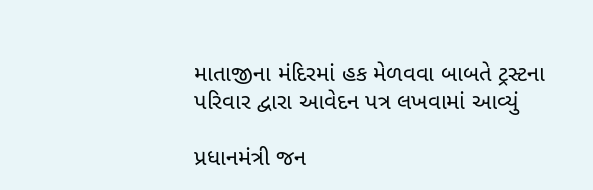માતાજીના મંદિરમાં હક મેળવવા બાબતે ટ્રસ્ટના પરિવાર દ્વારા આવેદન પત્ર લખવામાં આવ્યું

પ્રધાનમંત્રી જન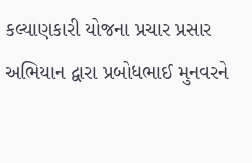કલ્યાણકારી યોજના પ્રચાર પ્રસાર અભિયાન દ્વારા પ્રબોધભાઈ મુનવરને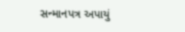સન્માનપત્ર અપાયું